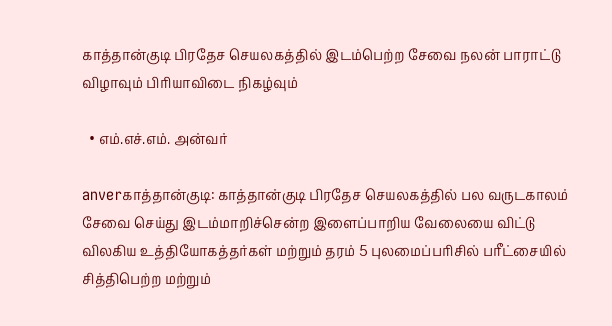காத்தான்குடி பிரதேச செயலகத்தில் இடம்பெற்ற சேவை நலன் பாராட்டு விழாவும் பிரியாவிடை நிகழ்வும்

  • எம்.எச்.எம். அன்வர்

anverகாத்தான்குடி: காத்தான்குடி பிரதேச செயலகத்தில் பல வருடகாலம் சேவை செய்து இடம்மாறிச்சென்ற இளைப்பாறிய வேலையை விட்டு விலகிய உத்தியோகத்தர்கள் மற்றும் தரம் 5 புலமைப்பரிசில் பரீட்சையில் சித்திபெற்ற மற்றும்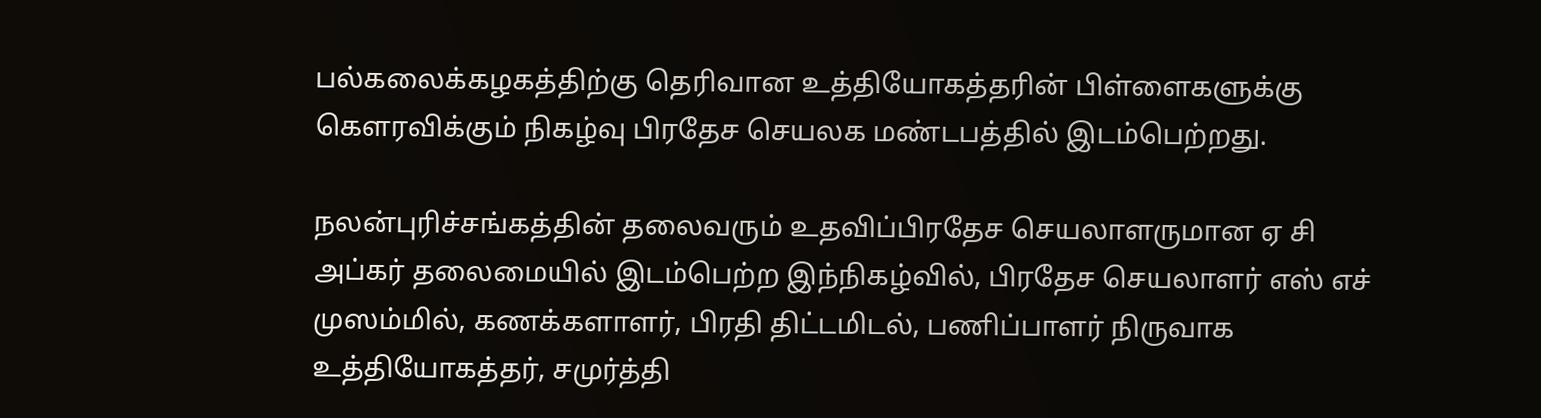பல்கலைக்கழகத்திற்கு தெரிவான உத்தியோகத்தரின் பிள்ளைகளுக்கு கௌரவிக்கும் நிகழ்வு பிரதேச செயலக மண்டபத்தில் இடம்பெற்றது.

நலன்புரிச்சங்கத்தின் தலைவரும் உதவிப்பிரதேச செயலாளருமான ஏ சி அப்கர் தலைமையில் இடம்பெற்ற இந்நிகழ்வில், பிரதேச செயலாளர் எஸ் எச் முஸம்மில், கணக்களாளர், பிரதி திட்டமிடல், பணிப்பாளர் நிருவாக உத்தியோகத்தர், சமுர்த்தி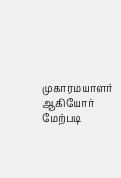முகாரமயாளர் ஆகியோர் மேற்படி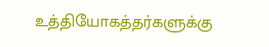உத்தியோகத்தர்களுக்கு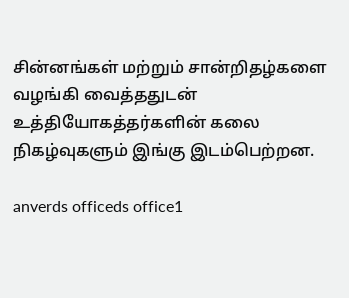சின்னங்கள் மற்றும் சான்றிதழ்களை வழங்கி வைத்ததுடன் உத்தியோகத்தர்களின் கலை நிகழ்வுகளும் இங்கு இடம்பெற்றன.

anverds officeds office1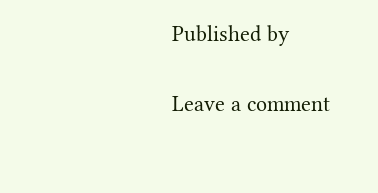Published by

Leave a comment